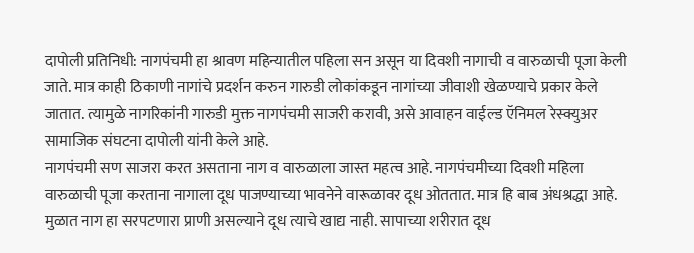दापोली प्रतिनिधी: नागपंचमी हा श्रावण महिन्यातील पहिला सन असून या दिवशी नागाची व वारुळाची पूजा केली जाते. मात्र काही ठिकाणी नागांचे प्रदर्शन करुन गारुडी लोकांकडून नागांच्या जीवाशी खेळण्याचे प्रकार केले जातात. त्यामुळे नागरिकांनी गारुडी मुक्त नागपंचमी साजरी करावी, असे आवाहन वाईल्ड ऍनिमल रेस्क्युअर सामाजिक संघटना दापोली यांनी केले आहे.
नागपंचमी सण साजरा करत असताना नाग व वारुळाला जास्त महत्व आहे. नागपंचमीच्या दिवशी महिला वारुळाची पूजा करताना नागाला दूध पाजण्याच्या भावनेने वारूळावर दूध ओततात. मात्र हि बाब अंधश्रद्धा आहे. मुळात नाग हा सरपटणारा प्राणी असल्याने दूध त्याचे खाद्य नाही. सापाच्या शरीरात दूध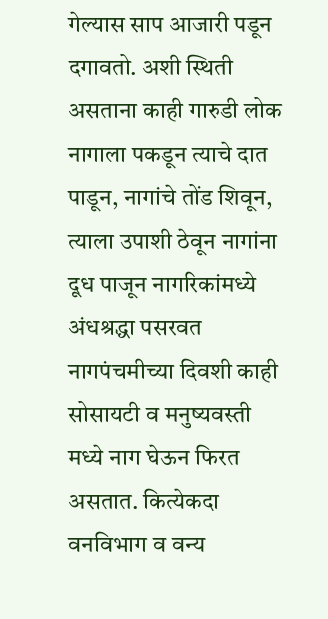गेल्यास साप आजारी पडून दगावतो. अशी स्थिती असताना काही गारुडी लोक नागाला पकडून त्याचे दात पाडून, नागांचे तोंड शिवून, त्याला उपाशी ठेवून नागांना दूध पाजून नागरिकांमध्ये अंधश्रद्धा पसरवत नागपंचमीच्या दिवशी काही सोसायटी व मनुष्यवस्ती मध्ये नाग घेऊन फिरत असतात. कित्येकदा वनविभाग व वन्य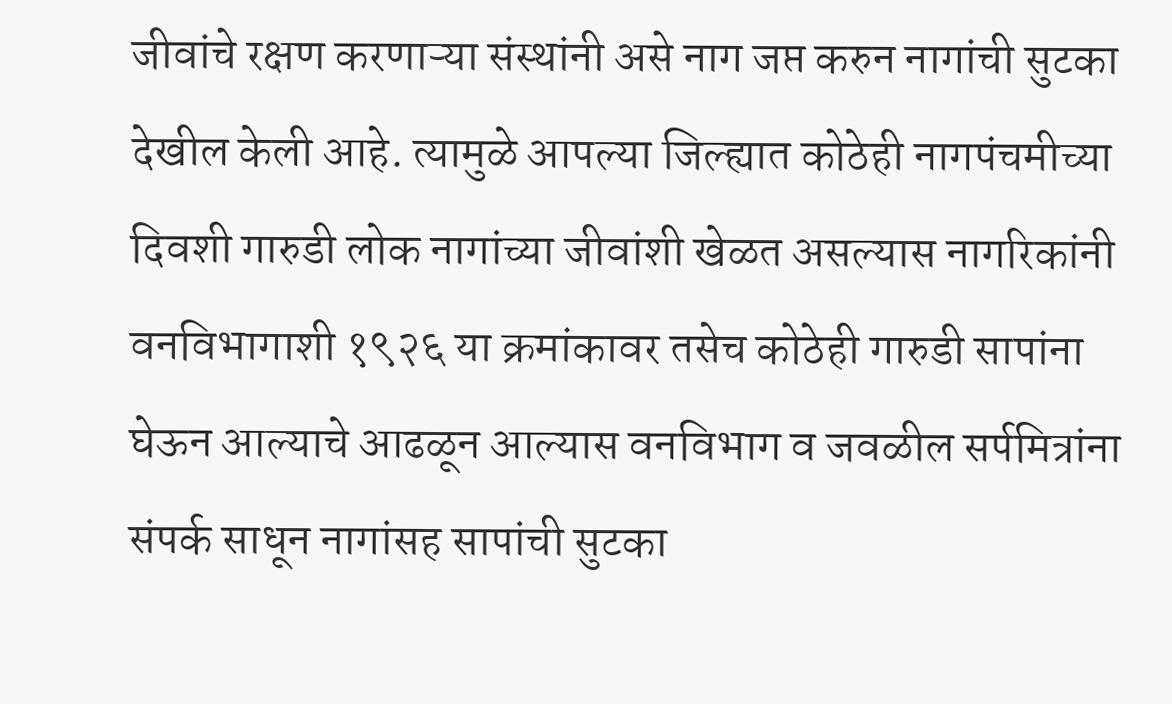जीवांचे रक्षण करणाऱ्या संस्थांनी असे नाग जप्त करुन नागांची सुटका देखील केली आहे. त्यामुळे आपल्या जिल्ह्यात कोठेही नागपंचमीच्या दिवशी गारुडी लोक नागांच्या जीवांशी खेळत असल्यास नागरिकांनी वनविभागाशी १९२६ या क्रमांकावर तसेच कोठेही गारुडी सापांना घेऊन आल्याचे आढळून आल्यास वनविभाग व जवळील सर्पमित्रांना संपर्क साधून नागांसह सापांची सुटका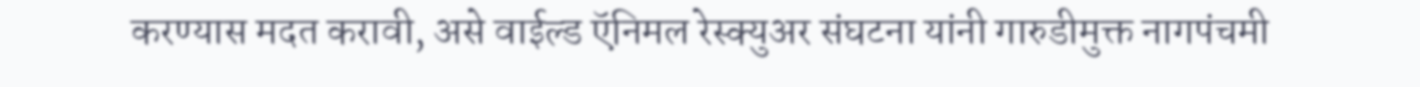करण्यास मदत करावी, असे वाईल्ड ऍनिमल रेस्क्युअर संघटना यांनी गारुडीमुक्त नागपंचमी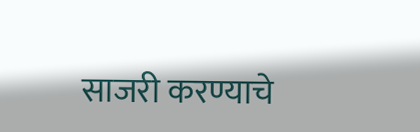साजरी करण्याचे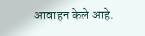आवाहन केले आहे.